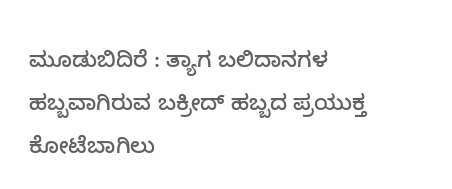ಮೂಡುಬಿದಿರೆ : ತ್ಯಾಗ ಬಲಿದಾನಗಳ ಹಬ್ಬವಾಗಿರುವ ಬಕ್ರೀದ್ ಹಬ್ಬದ ಪ್ರಯುಕ್ತ ಕೋಟೆಬಾಗಿಲು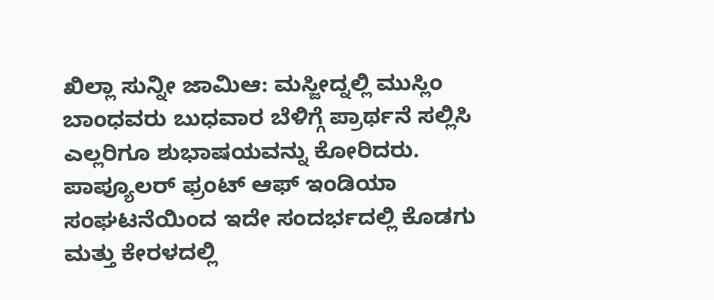ಖಿಲ್ಲಾ ಸುನ್ನೀ ಜಾಮಿಆ: ಮಸ್ಜೀದ್ನಲ್ಲಿ ಮುಸ್ಲಿಂ ಬಾಂಧವರು ಬುಧವಾರ ಬೆಳಿಗ್ಗೆ ಪ್ರಾರ್ಥನೆ ಸಲ್ಲಿಸಿ ಎಲ್ಲರಿಗೂ ಶುಭಾಷಯವನ್ನು ಕೋರಿದರು.
ಪಾಪ್ಯೂಲರ್ ಫ್ರಂಟ್ ಆಫ್ ಇಂಡಿಯಾ ಸಂಘಟನೆಯಿಂದ ಇದೇ ಸಂದರ್ಭದಲ್ಲಿ ಕೊಡಗು ಮತ್ತು ಕೇರಳದಲ್ಲಿ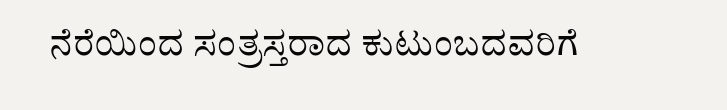ನೆರೆಯಿಂದ ಸಂತ್ರಸ್ತರಾದ ಕುಟುಂಬದವರಿಗೆ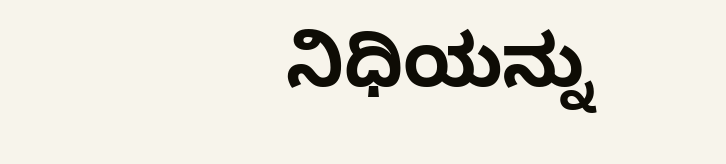ನಿಧಿಯನ್ನು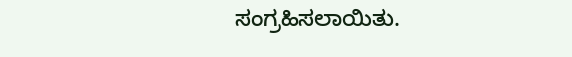ಸಂಗ್ರಹಿಸಲಾಯಿತು.